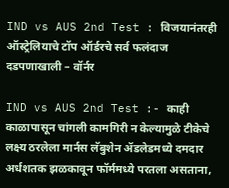IND vs AUS 2nd Test : विजयानंतरही ऑस्ट्रेलियाचे टॉप ऑर्डरचे सर्व फलंदाज दडपणाखाली – वॉर्नर

IND vs AUS 2nd Test :- काही काळापासून चांगली कामगिरी न केल्यामुळे टीकेचे लक्ष्य ठरलेला मार्नस लॅबुशेन ॲडलेडमध्ये दमदार अर्धशतक झळकावून फॉर्ममध्ये परतला असताना,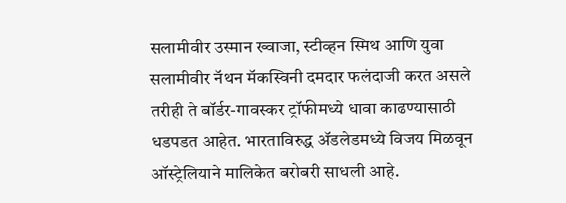सलामीवीर उस्मान ख्वाजा, स्टीव्हन स्मिथ आणि युवा सलामीवीर नॅथन मॅकस्विनी दमदार फलंदाजी करत असले तरीही ते बॉर्डर-गावस्कर ट्रॉफीमध्ये धावा काढण्यासाठी धडपडत आहेत. भारताविरुद्ध ॲडलेडमध्ये विजय मिळवून ऑस्ट्रेलियाने मालिकेत बरोबरी साधली आहे.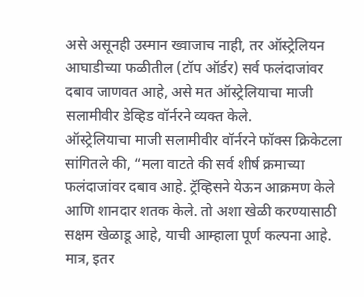असे असूनही उस्मान ख्वाजाच नाही, तर ऑस्ट्रेलियन आघाडीच्या फळीतील (टॉप ऑर्डर) सर्व फलंदाजांवर दबाव जाणवत आहे, असे मत ऑस्ट्रेलियाचा माजी सलामीवीर डेव्हिड वॉर्नरने व्यक्त केले.
ऑस्ट्रेलियाचा माजी सलामीवीर वॉर्नरने फॉक्स क्रिकेटला सांगितले की, “मला वाटते की सर्व शीर्ष क्रमाच्या फलंदाजांवर दबाव आहे. ट्रॅव्हिसने येऊन आक्रमण केले आणि शानदार शतक केले. तो अशा खेळी करण्यासाठी सक्षम खेळाडू आहे, याची आम्हाला पूर्ण कल्पना आहे. मात्र, इतर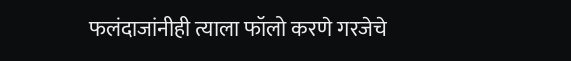फलंदाजांनीही त्याला फॉलो करणे गरजेचे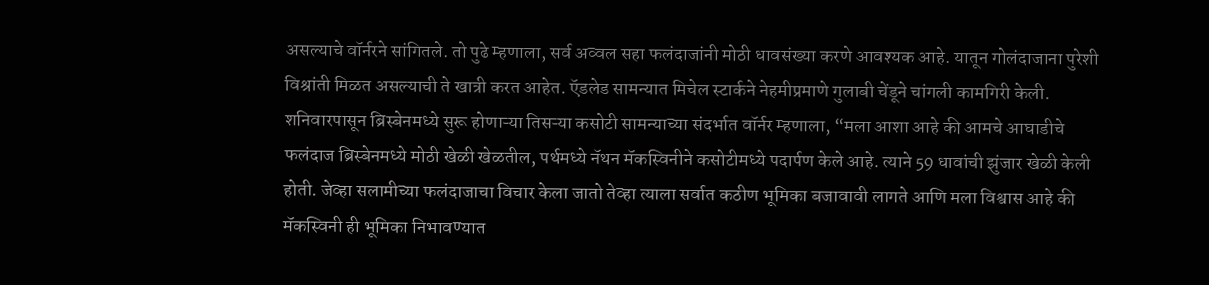असल्याचे वॉर्नरने सांगितले. तो पुढे म्हणाला, सर्व अव्वल सहा फलंदाजांनी मोठी धावसंख्या करणे आवश्यक आहे. यातून गोलंदाजाना पुरेशी विश्रांती मिळत असल्याची ते खात्री करत आहेत. ऍडलेड सामन्यात मिचेल स्टार्कने नेहमीप्रमाणे गुलाबी चेंडूने चांगली कामगिरी केली.
शनिवारपासून ब्रिस्बेनमध्ये सुरू होणाऱ्या तिसऱ्या कसोटी सामन्याच्या संदर्भात वॉर्नर म्हणाला, “मला आशा आहे की आमचे आघाडीचे फलंदाज ब्रिस्बेनमध्ये मोठी खेळी खेळतील, पर्थमध्ये नॅथन मॅकस्विनीने कसोटीमध्ये पदार्पण केले आहे. त्याने 59 धावांची झुंजार खेळी केली होती. जेव्हा सलामीच्या फलंदाजाचा विचार केला जातो तेव्हा त्याला सर्वात कठीण भूमिका बजावावी लागते आणि मला विश्वास आहे की मॅकस्विनी ही भूमिका निभावण्यात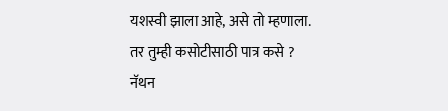यशस्वी झाला आहे, असे तो म्हणाला.
तर तुम्ही कसोटीसाठी पात्र कसे ?
नॅथन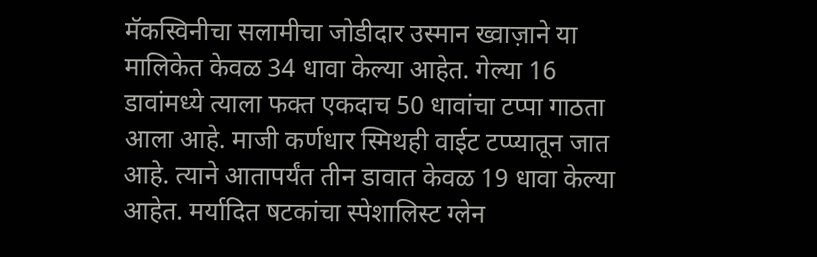मॅकस्विनीचा सलामीचा जोडीदार उस्मान ख्वाज़ाने या मालिकेत केवळ 34 धावा केल्या आहेत. गेल्या 16 डावांमध्ये त्याला फक्त एकदाच 50 धावांचा टप्पा गाठता आला आहे. माजी कर्णधार स्मिथही वाईट टप्प्यातून जात आहे. त्याने आतापर्यंत तीन डावात केवळ 19 धावा केल्या आहेत. मर्यादित षटकांचा स्पेशालिस्ट ग्लेन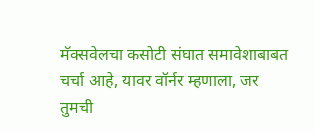मॅक्सवेलचा कसोटी संघात समावेशाबाबत चर्चा आहे, यावर वॉर्नर म्हणाला, जर तुमची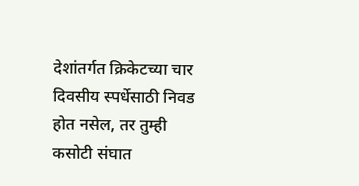देशांतर्गत क्रिकेटच्या चार दिवसीय स्पर्धेसाठी निवड होत नसेल, तर तुम्ही कसोटी संघात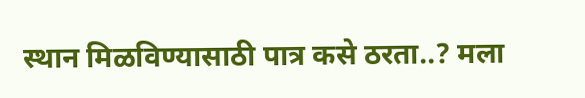स्थान मिळविण्यासाठी पात्र कसे ठरता..? मला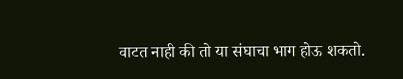वाटत नाही की तो या संघाचा भाग होऊ शकतो.